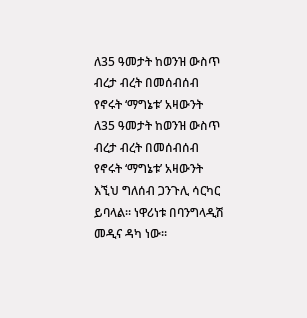ለ35 ዓመታት ከወንዝ ውስጥ ብረታ ብረት በመሰብሰብ የኖሩት ‘ማግኔቱ’ አዛውንት
ለ35 ዓመታት ከወንዝ ውስጥ ብረታ ብረት በመሰብሰብ የኖሩት ‘ማግኔቱ’ አዛውንት
እኚህ ግለሰብ ጋንጉሊ ሳርካር ይባላል። ነዋሪነቱ በባንግላዲሽ መዲና ዳካ ነው።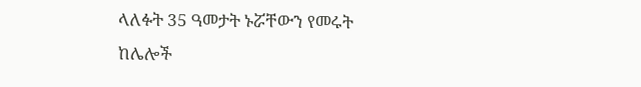ላለፉት 35 ዓመታት ኑሯቸውን የመሩት ከሌሎች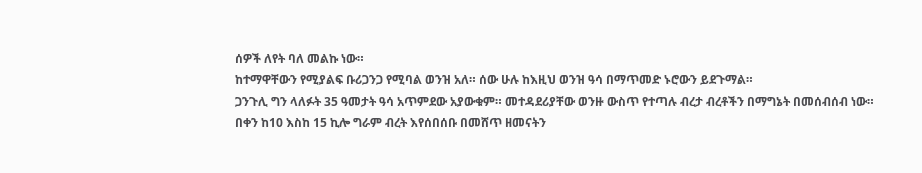ሰዎች ለየት ባለ መልኩ ነው።
ከተማዋቸውን የሚያልፍ ቡሪጋንጋ የሚባል ወንዝ አለ። ሰው ሁሉ ከእዚህ ወንዝ ዓሳ በማጥመድ ኑሮውን ይደጉማል።
ጋንጉሊ ግን ላለፉት 35 ዓመታት ዓሳ አጥምደው አያውቁም። መተዳደሪያቸው ወንዙ ውስጥ የተጣሉ ብረታ ብረቶችን በማግኔት በመሰብሰብ ነው።
በቀን ከ10 እስከ 15 ኪሎ ግራም ብረት እየሰበሰቡ በመሸጥ ዘመናትን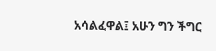አሳልፈዋል፤ አሁን ግን ችግር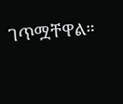ገጥሟቸዋል።